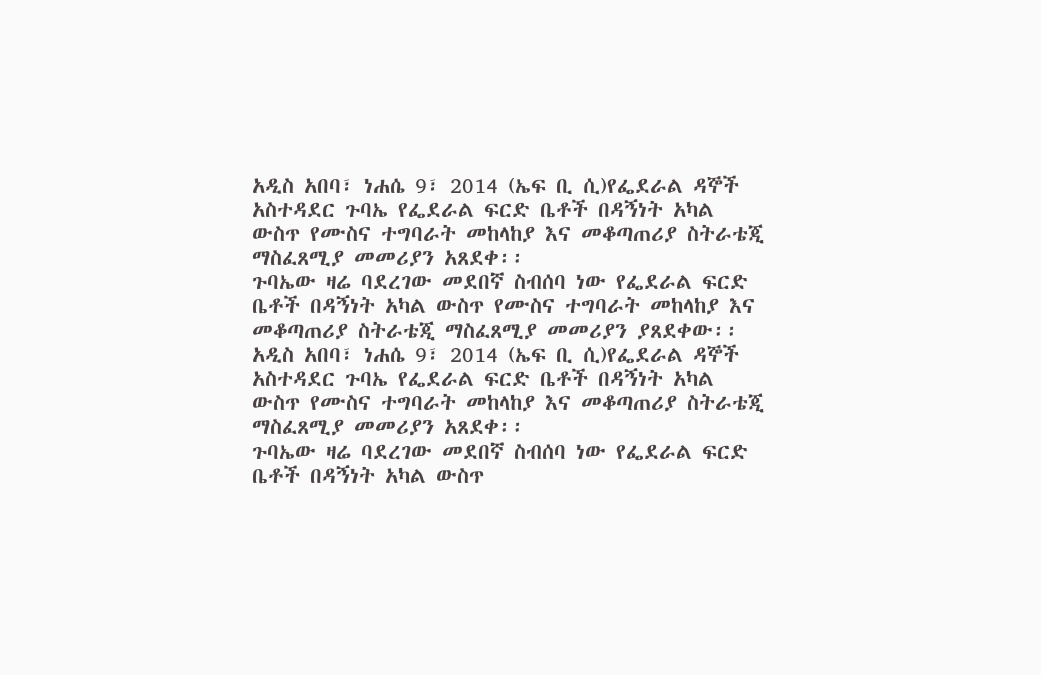አዲስ አበባ፣ ነሐሴ 9፣ 2014 (ኤፍ ቢ ሲ)የፌደራል ዳኞች አስተዳደር ጉባኤ የፌደራል ፍርድ ቤቶች በዳኝነት አካል ውስጥ የሙስና ተግባራት መከላከያ እና መቆጣጠሪያ ስትራቴጂ ማስፈጸሚያ መመሪያን አጸደቀ፡፡
ጉባኤው ዛሬ ባደረገው መደበኛ ስብሰባ ነው የፌደራል ፍርድ ቤቶች በዳኝነት አካል ውስጥ የሙስና ተግባራት መከላከያ እና መቆጣጠሪያ ስትራቴጂ ማስፈጸሚያ መመሪያን ያጸደቀው፡፡
አዲስ አበባ፣ ነሐሴ 9፣ 2014 (ኤፍ ቢ ሲ)የፌደራል ዳኞች አስተዳደር ጉባኤ የፌደራል ፍርድ ቤቶች በዳኝነት አካል ውስጥ የሙስና ተግባራት መከላከያ እና መቆጣጠሪያ ስትራቴጂ ማስፈጸሚያ መመሪያን አጸደቀ፡፡
ጉባኤው ዛሬ ባደረገው መደበኛ ስብሰባ ነው የፌደራል ፍርድ ቤቶች በዳኝነት አካል ውስጥ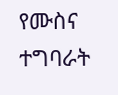የሙስና ተግባራት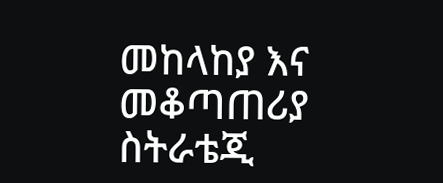መከላከያ እና መቆጣጠሪያ ስትራቴጂ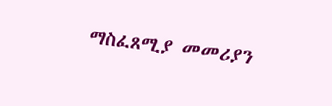ማስፈጸሚያ መመሪያን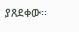ያጸደቀው፡፡